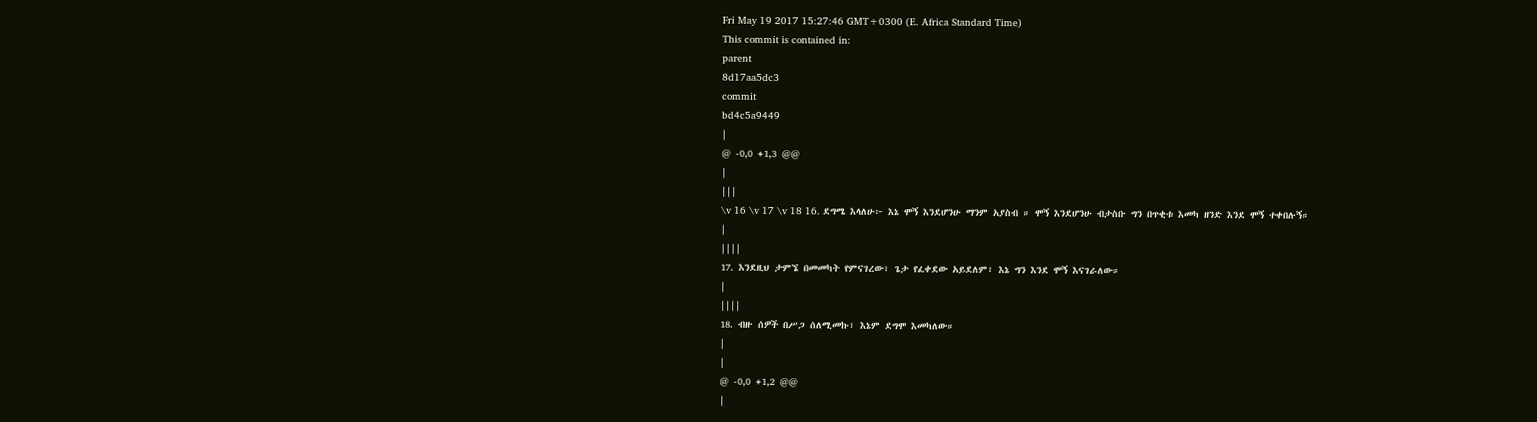Fri May 19 2017 15:27:46 GMT+0300 (E. Africa Standard Time)
This commit is contained in:
parent
8d17aa5dc3
commit
bd4c5a9449
|
@ -0,0 +1,3 @@
|
|||
\v 16 \v 17 \v 18 16. ደግሜ እላለሁ፦ እኔ ሞኝ እንደሆንሁ ማንም አያስብ ። ሞኝ እንደሆንሁ ብታስቡ ግን በጥቂቱ እመካ ዘንድ እንደ ሞኝ ተቀበሉኝ።
|
||||
17. እንደዚህ ታምኜ በመመካት የምናገረው፣ ጌታ የፈቀደው አይደለም፣ እኔ ግን እንደ ሞኝ እናገራለው።
|
||||
18. ብዙ ሰዎች በሥጋ ሰለሚመኩ፣ እኔም ደግሞ እመካለው።
|
|
@ -0,0 +1,2 @@
|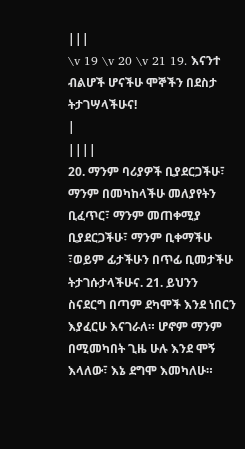|||
\v 19 \v 20 \v 21 19. እናንተ ብልሆች ሆናችሁ ሞኞችን በደስታ ትታገሣላችሁና!
|
||||
20. ማንም ባሪያዎች ቢያደርጋችሁ፣ ማንም በመካከላችሁ መለያየትን ቢፈጥር፣ ማንም መጠቀሚያ ቢያደርጋችሁ፣ ማንም ቢቀማችሁ ፣ወይም ፊታችሁን በጥፊ ቢመታችሁ ትታገሱታላችሁና. 21. ይህንን ስናደርግ በጣም ደካሞች እንደ ነበርን እያፈርሁ እናገራለ። ሆኖም ማንም በሚመካበት ጊዜ ሁሉ እንደ ሞኝ እላለው፣ እኔ ደግሞ እመካለሁ።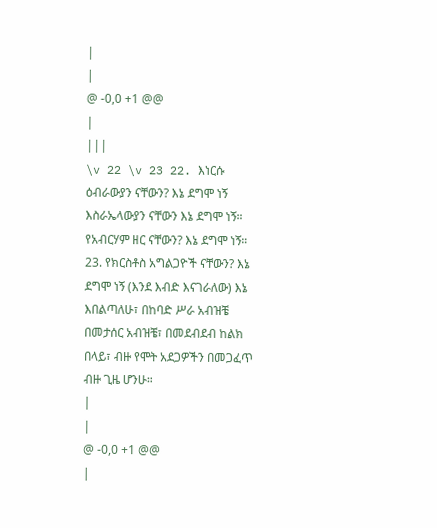|
|
@ -0,0 +1 @@
|
|||
\v 22 \v 23 22. እነርሱ ዕብራውያን ናቸውን? እኔ ደግሞ ነኝ እስራኤላውያን ናቸውን እኔ ደግሞ ነኝ። የአብርሃም ዘር ናቸውን? እኔ ደግሞ ነኝ። 23. የክርስቶስ አግልጋዮች ናቸውን? እኔ ደግሞ ነኝ (እንደ እብድ እናገራለው) እኔ እበልጣለሁ፣ በከባድ ሥራ አብዝቼ በመታሰር አብዝቼ፣ በመደብደብ ከልክ በላይ፣ ብዙ የሞት አደጋዎችን በመጋፈጥ ብዙ ጊዜ ሆንሁ።
|
|
@ -0,0 +1 @@
|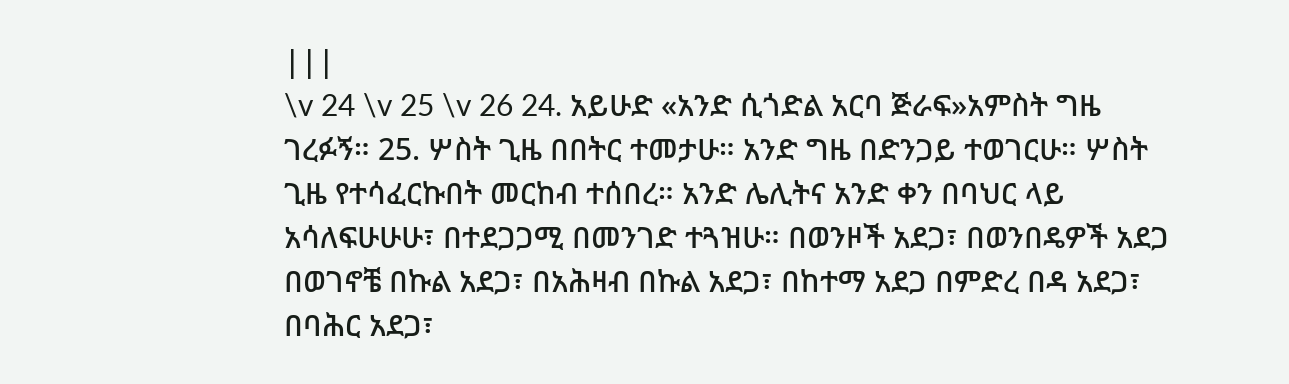|||
\v 24 \v 25 \v 26 24. አይሁድ «አንድ ሲጎድል አርባ ጅራፍ»አምስት ግዜ ገረፉኝ። 25. ሦስት ጊዜ በበትር ተመታሁ። አንድ ግዜ በድንጋይ ተወገርሁ። ሦስት ጊዜ የተሳፈርኩበት መርከብ ተሰበረ። አንድ ሌሊትና አንድ ቀን በባህር ላይ አሳለፍሁሁሁ፣ በተደጋጋሚ በመንገድ ተጓዝሁ። በወንዞች አደጋ፣ በወንበዴዎች አደጋ በወገኖቼ በኩል አደጋ፣ በአሕዛብ በኩል አደጋ፣ በከተማ አደጋ በምድረ በዳ አደጋ፣ በባሕር አደጋ፣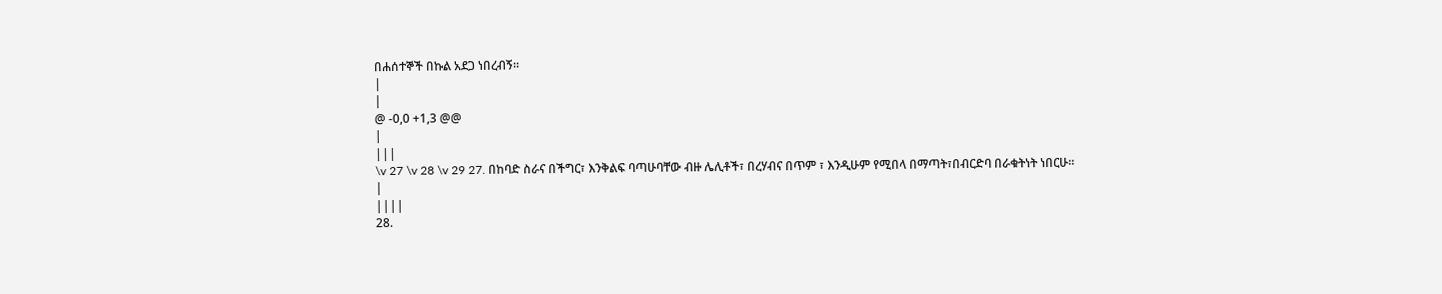በሐሰተኞች በኩል አደጋ ነበረብኝ።
|
|
@ -0,0 +1,3 @@
|
|||
\v 27 \v 28 \v 29 27. በከባድ ስራና በችግር፣ እንቅልፍ ባጣሁባቸው ብዙ ሌሊቶች፣ በረሃብና በጥም ፣ እንዲሁም የሚበላ በማጣት፣በብርድባ በራቁትነት ነበርሁ።
|
||||
28.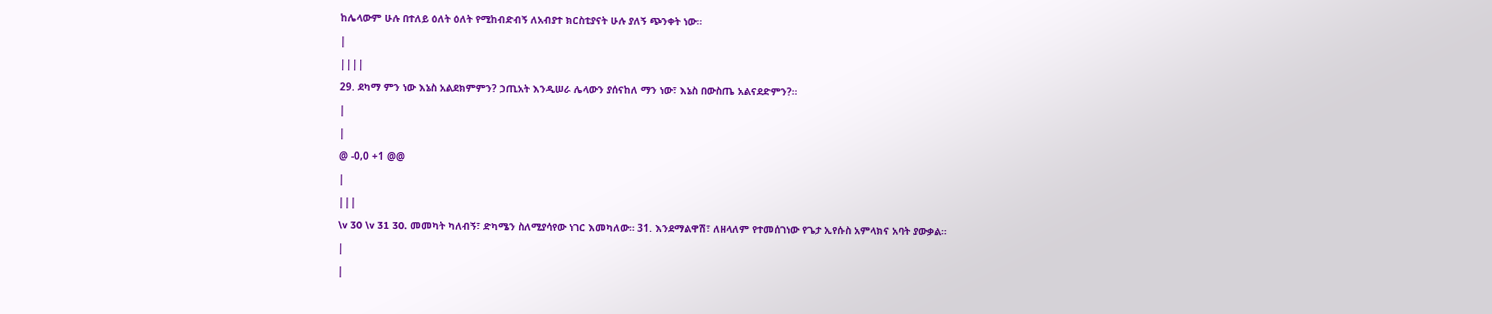ከሌላውም ሁሉ በተለይ ዕለት ዕለት የሚከብድብኝ ለአብያተ ክርስቲያናት ሁሉ ያለኝ ጭንቀት ነው።
|
||||
29. ደካማ ምን ነው እኔስ አልደክምምን? ኃጢአት እንዲሠራ ሌላውን ያሰናከለ ማን ነው፣ እኔስ በውስጤ አልናደድምን?።
|
|
@ -0,0 +1 @@
|
|||
\v 30 \v 31 30. መመካት ካለብኝ፣ ድካሜን ስለሚያሳየው ነገር እመካለው። 31. እንደማልዋሽ፣ ለዘላለም የተመሰገነው የጌታ ኢየሱስ አምላክና አባት ያውቃል።
|
|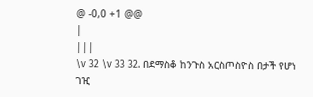@ -0,0 +1 @@
|
|||
\v 32 \v 33 32. በደማስቆ ከንጉስ አርስጦስዮስ በታች የሆነ ገዢ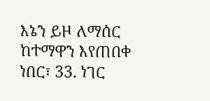እኔን ይዞ ለማሰር ከተማዋን እየጠበቀ ነበር፣ 33. ነገር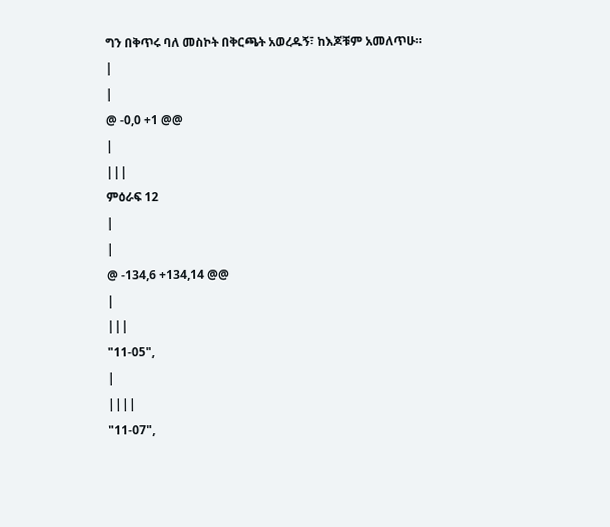ግን በቅጥሩ ባለ መስኮት በቅርጫት አወረዱኝ፣ ከእጆቹም አመለጥሁ።
|
|
@ -0,0 +1 @@
|
|||
ምዕራፍ 12
|
|
@ -134,6 +134,14 @@
|
|||
"11-05",
|
||||
"11-07",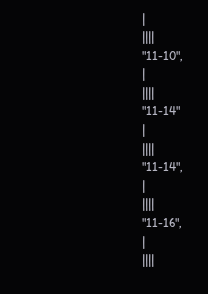|
||||
"11-10",
|
||||
"11-14"
|
||||
"11-14",
|
||||
"11-16",
|
||||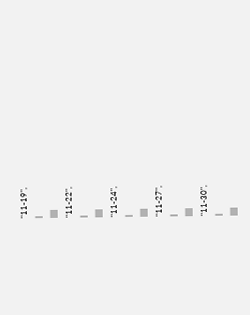"11-19",
|
||||
"11-22",
|
||||
"11-24",
|
||||
"11-27",
|
||||
"11-30",
|
||||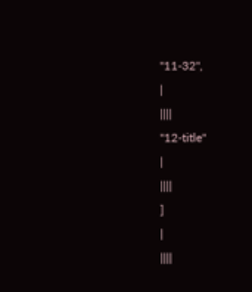"11-32",
|
||||
"12-title"
|
||||
]
|
||||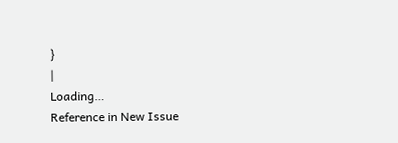}
|
Loading…
Reference in New Issue